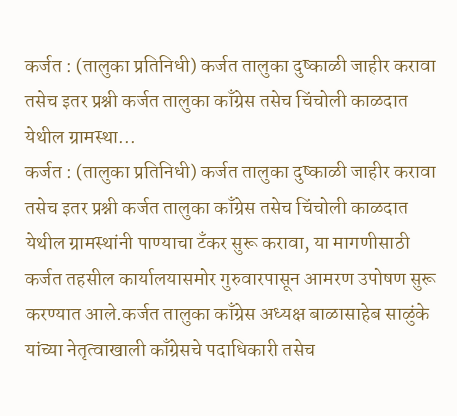कर्जत : (तालुका प्रतिनिधी) कर्जत तालुका दुष्काळी जाहीर करावा तसेच इतर प्रश्नी कर्जत तालुका काँग्रेस तसेच चिंचोली काळदात येथील ग्रामस्था...
कर्जत : (तालुका प्रतिनिधी) कर्जत तालुका दुष्काळी जाहीर करावा तसेच इतर प्रश्नी कर्जत तालुका काँग्रेस तसेच चिंचोली काळदात येथील ग्रामस्थांनी पाण्याचा टँकर सुरू करावा, या मागणीसाठी कर्जत तहसील कार्यालयासमोर गुरुवारपासून आमरण उपोषण सुरू करण्यात आले.कर्जत तालुका काँग्रेस अध्यक्ष बाळासाहेब साळुंके यांच्या नेतृत्वाखाली काँग्रेसचे पदाधिकारी तसेच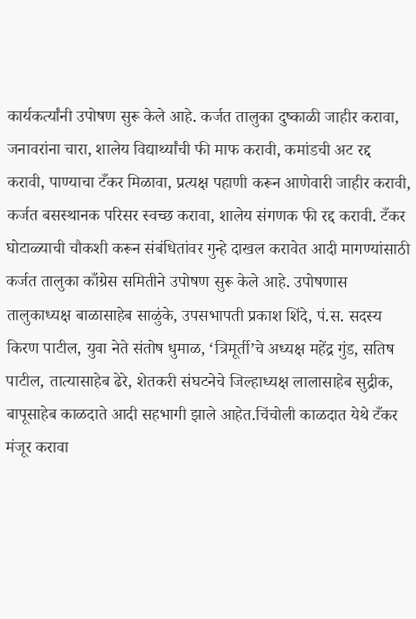कार्यकर्त्यांनी उपोषण सुरू केले आहे. कर्जत तालुका दुष्काळी जाहीर करावा, जनावरांना चारा, शालेय विद्यार्थ्यांची फी माफ करावी, कमांडची अट रद्द करावी, पाण्याचा टँकर मिळावा, प्रत्यक्ष पहाणी करून आणेवारी जाहीर करावी, कर्जत बसस्थानक परिसर स्वच्छ करावा, शालेय संगणक फी रद्द करावी. टँकर घोटाळ्याची चौकशी करून संबंधितांवर गुन्हे दाखल करावेत आदी मागण्यांसाठी कर्जत तालुका काँग्रेस समितीने उपोषण सुरू केले आहे. उपोषणास तालुकाध्यक्ष बाळासाहेब साळुंके, उपसभापती प्रकाश शिंदे, पं.स. सदस्य किरण पाटील, युवा नेते संतोष धुमाळ, ‘त्रिमूर्ती’चे अध्यक्ष महेंद्र गुंड, सतिष पाटील, तात्यासाहेब ढेरे, शेतकरी संघटनेचे जिल्हाध्यक्ष लालासाहेब सुद्रीक, बापूसाहेब काळदाते आदी सहभागी झाले आहेत.चिंचोली काळदात येथे टँकर मंजूर करावा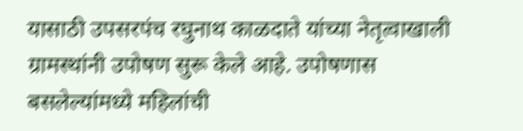यासाठी उपसरपंच रघुनाथ काळदाते यांच्या नेतृत्वाखाली ग्रामस्थांनी उपोषण सुरू केले आहे. उपोषणास बसलेल्यांमध्ये महिलांची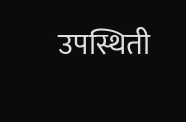उपस्थिती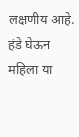लक्षणीय आहे. हंडे घेऊन महिला या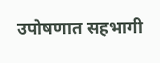उपोषणात सहभागी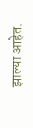झाल्या आहेत.